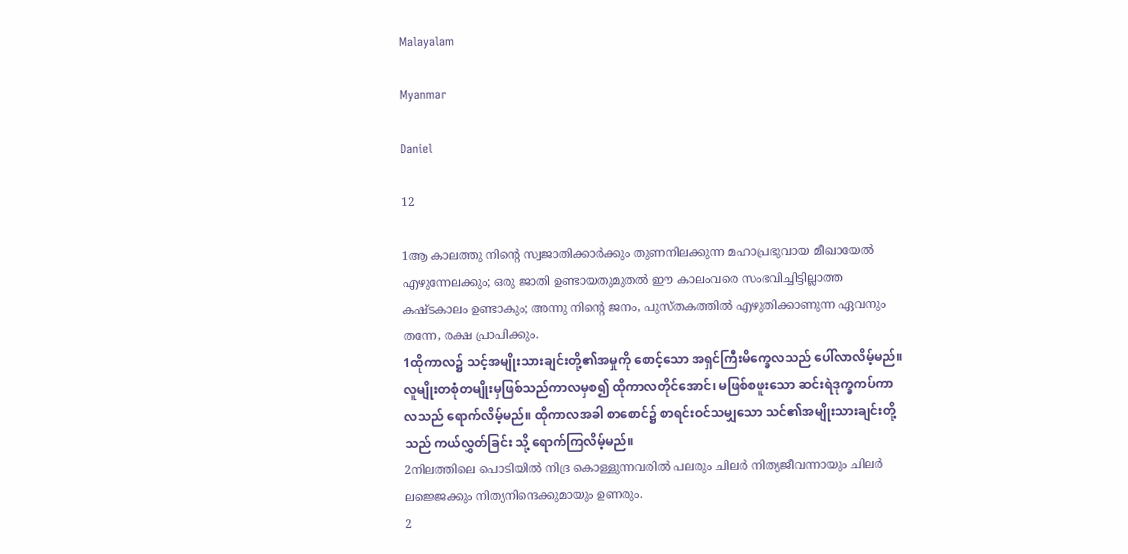Malayalam

Myanmar

Daniel

12

1ആ കാലത്തു നിന്റെ സ്വജാതിക്കാര്‍ക്കും തുണനിലക്കുന്ന മഹാപ്രഭുവായ മീഖായേല്‍ എഴുന്നേലക്കും; ഒരു ജാതി ഉണ്ടായതുമുതല്‍ ഈ കാലംവരെ സംഭവിച്ചിട്ടില്ലാത്ത കഷ്ടകാലം ഉണ്ടാകും; അന്നു നിന്റെ ജനം, പുസ്തകത്തില്‍ എഴുതിക്കാണുന്ന ഏവനും തന്നേ, രക്ഷ പ്രാപിക്കും.
1ထိုကာလ၌ သင့်အမျိုးသားချင်းတို့၏အမှုကို စောင့်သော အရှင်ကြီးမိက္ခေလသည် ပေါ်လာလိမ့်မည်။ လူမျိုးတစုံတမျိုးမှဖြစ်သည်ကာလမှစ၍ ထိုကာလတိုင်အောင်၊ မဖြစ်စဖူးသော ဆင်းရဲဒုက္ခကပ်ကာလသည် ရောက်လိမ့်မည်။ ထိုကာလအခါ စာစောင်၌ စာရင်းဝင်သမျှသော သင်၏အမျိုးသားချင်းတို့သည် ကယ်လွှတ်ခြင်း သို့ ရောက်ကြလိမ့်မည်။
2നിലത്തിലെ പൊടിയില്‍ നിദ്ര കൊള്ളുന്നവരില്‍ പലരും ചിലര്‍ നിത്യജീവന്നായും ചിലര്‍ ലജ്ജെക്കും നിത്യനിന്ദെക്കുമായും ഉണരും.
2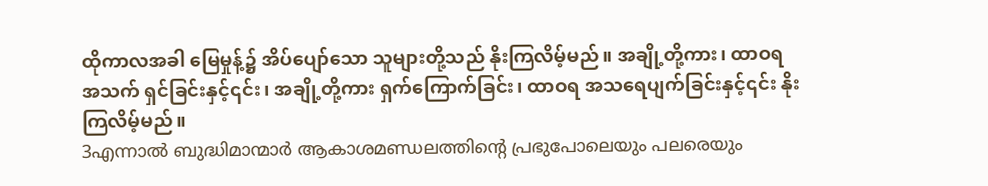ထိုကာလအခါ မြေမှုန့်၌ အိပ်ပျော်သော သူများတို့သည် နိုးကြလိမ့်မည်။ အချို့တို့ကား၊ ထာဝရအသက် ရှင်ခြင်းနှင့်၎င်း၊ အချို့တို့ကား ရှက်ကြောက်ခြင်း၊ ထာဝရ အသရေပျက်ခြင်းနှင့်၎င်း နိုးကြလိမ့်မည်။
3എന്നാല്‍ ബുദ്ധിമാന്മാര്‍ ആകാശമണ്ഡലത്തിന്റെ പ്രഭുപോലെയും പലരെയും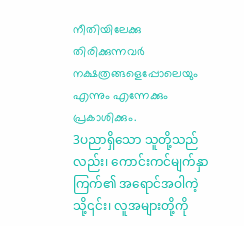നീതിയിലേക്കു തിരിക്കുന്നവര്‍ നക്ഷത്രങ്ങളെപ്പോലെയും എന്നും എന്നേക്കും പ്രകാശിക്കും.
3ပညာရှိသော သူတို့သည်လည်း၊ ကောင်းကင်မျက်နှာကြက်၏ အရောင်အဝါကဲ့သို့၎င်း၊ လူအများတို့ကို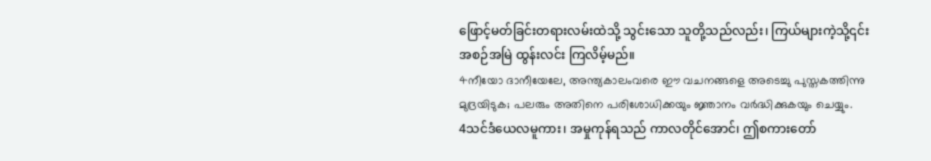ဖြောင့်မတ်ခြင်းတရားလမ်းထဲသို့ သွင်းသော သူတို့သည်လည်း၊ ကြယ်များကဲ့သို့၎င်း အစဉ်အမြဲ ထွန်းလင်း ကြလိမ့်မည်။
4നീയോ ദാനീയേലേ, അന്ത്യകാലംവരെ ഈ വചനങ്ങളെ അടെച്ചു പുസ്തകത്തിന്നു മുദ്രയിടുക; പലരും അതിനെ പരിശോധിക്കയും ജ്ഞാനം വര്‍ദ്ധിക്കുകയും ചെയ്യും.
4သင်ဒံယေလမူကား၊ အမှုကုန်ရသည် ကာလတိုင်အောင်၊ ဤစကားတော်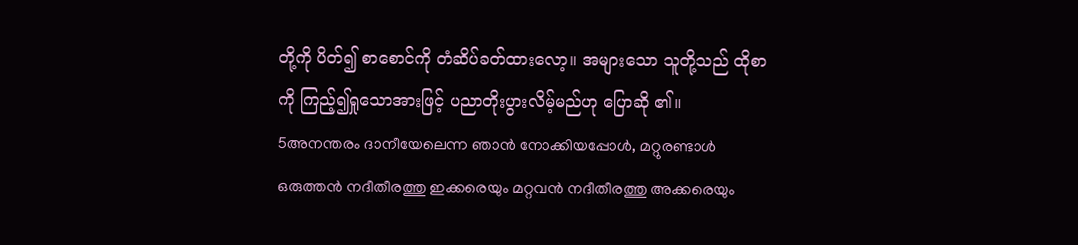တို့ကို ပိတ်၍ စာစောင်ကို တံဆိပ်ခတ်ထားလော့။ အများသော သူတို့သည် ထိုစာကို ကြည့်၍ရှုသောအားဖြင့် ပညာတိုးပွားလိမ့်မည်ဟု ပြောဆို ၏။
5അനന്തരം ദാനീയേലെന്ന ഞാന്‍ നോക്കിയപ്പോള്‍, മറ്റുരണ്ടാള്‍ ഒരുത്തന്‍ നദീതീരത്തു ഇക്കരെയും മറ്റവന്‍ നദീതീരത്തു അക്കരെയും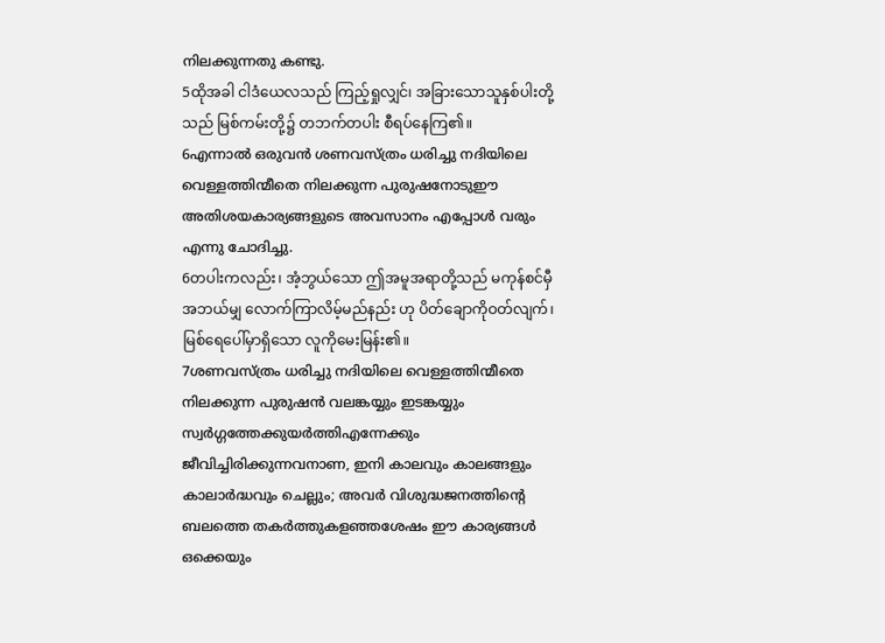നിലക്കുന്നതു കണ്ടു.
5ထိုအခါ ငါဒံယေလသည် ကြည့်ရှုလျှင်၊ အခြားသောသူနှစ်ပါးတို့သည် မြစ်ကမ်းတို့၌ တဘက်တပါး စီရပ်နေကြ၏။
6എന്നാല്‍ ഒരുവന്‍ ശണവസ്ത്രം ധരിച്ചു നദിയിലെ വെള്ളത്തിന്മീതെ നിലക്കുന്ന പുരുഷനോടുഈ അതിശയകാര്യങ്ങളുടെ അവസാനം എപ്പോള്‍ വരും എന്നു ചോദിച്ചു.
6တပါးကလည်း၊ အံ့ဘွယ်သော ဤအမူအရာတို့သည် မကုန်စင်မှီ အဘယ်မျှ လောက်ကြာလိမ့်မည်နည်း ဟု ပိတ်ချောကိုဝတ်လျက်၊ မြစ်ရေပေါ်မှာရှိသော လူကိုမေးမြန်း၏။
7ശണവസ്ത്രം ധരിച്ചു നദിയിലെ വെള്ളത്തിന്മീതെ നിലക്കുന്ന പുരുഷന്‍ വലങ്കയ്യും ഇടങ്കയ്യും സ്വര്‍ഗ്ഗത്തേക്കുയര്‍ത്തിഎന്നേക്കും ജീവിച്ചിരിക്കുന്നവനാണ, ഇനി കാലവും കാലങ്ങളും കാലാര്‍ദ്ധവും ചെല്ലും; അവര്‍ വിശുദ്ധജനത്തിന്റെ ബലത്തെ തകര്‍ത്തുകളഞ്ഞശേഷം ഈ കാര്യങ്ങള്‍ ഒക്കെയും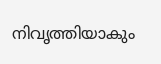നിവൃത്തിയാകും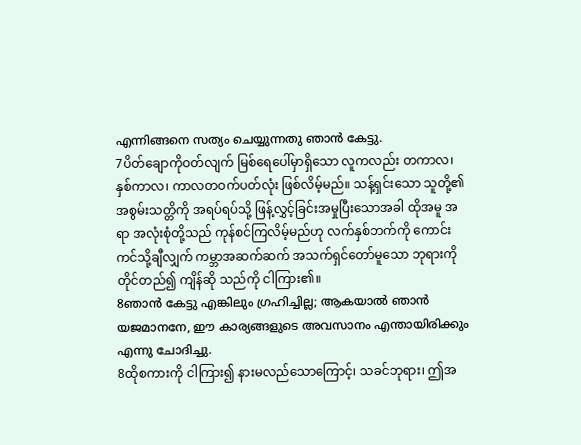എന്നിങ്ങനെ സത്യം ചെയ്യുന്നതു ഞാന്‍ കേട്ടു.
7ပိတ်ချောကိုဝတ်လျက် မြစ်ရေပေါ်မှာရှိသော လူကလည်း တကာလ၊ နှစ်ကာလ၊ ကာလတဝက်ပတ်လုံး ဖြစ်လိမ့်မည်။ သန့်ရှင်းသော သူတို့၏ အစွမ်းသတ္တိကို အရပ်ရပ်သို့ ဖြန့်လွှင့်ခြင်းအမှုပြီးသောအခါ ထိုအမူ အရာ အလုံးစုံတို့သည် ကုန်စင်ကြလိမ့်မည်ဟု လက်နှစ်ဘက်ကို ကောင်းကင်သို့ချီလျှက် ကမ္ဘာအဆက်ဆက် အသက်ရှင်တော်မူသော ဘုရားကို တိုင်တည်၍ ကျိန်ဆို သည်ကို ငါကြား၏။
8ഞാന്‍ കേട്ടു എങ്കിലും ഗ്രഹിച്ചില്ല; ആകയാല്‍ ഞാന്‍ യജമാനനേ, ഈ കാര്യങ്ങളുടെ അവസാനം എന്തായിരിക്കും എന്നു ചോദിച്ചു.
8ထိုစကားကို ငါကြား၍ နားမလည်သောကြောင့်၊ သခင်ဘုရား၊ ဤအ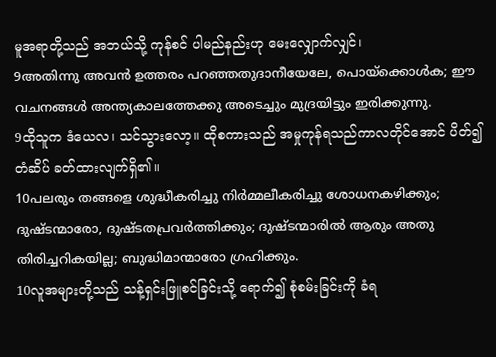မူအရာတို့သည် အဘယ်သို့ ကုန်စင် ပါမည်နည်းဟု မေးလျှောက်လျှင်၊
9അതിന്നു അവന്‍ ഉത്തരം പറഞ്ഞതുദാനീയേലേ, പൊയ്ക്കൊള്‍ക; ഈ വചനങ്ങള്‍ അന്ത്യകാലത്തേക്കു അടെച്ചും മുദ്രയിട്ടും ഇരിക്കുന്നു.
9ထိုသူက ဒံယေလ၊ သင်သွားလော့။ ထိုစကားသည် အမှုကုန်ရသည်ကာလတိုင်အောင် ပိတ်၍ တံဆိပ် ခတ်ထားလျက်ရှိ၏။
10പലരും തങ്ങളെ ശുദ്ധീകരിച്ചു നിര്‍മ്മലീകരിച്ചു ശോധനകഴിക്കും; ദുഷ്ടന്മാരോ, ദുഷ്ടതപ്രവര്‍ത്തിക്കും; ദുഷ്ടന്മാരില്‍ ആരും അതു തിരിച്ചറികയില്ല; ബുദ്ധിമാന്മാരോ ഗ്രഹിക്കും.
10လူအများတို့သည် သန့်ရှင်းဖြူစင်ခြင်းသို့ ရောက်၍ စုံစမ်းခြင်းကို ခံရ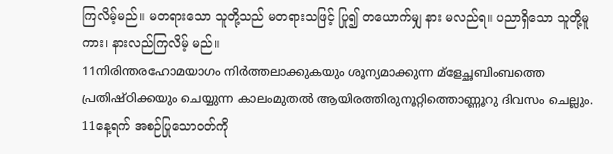ကြလိမ့်မည်။ မတရားသော သူတို့သည် မတရားသဖြင့် ပြု၍ တယောက်မျှ နား မလည်ရ။ ပညာရှိသော သူတို့မူကား၊ နားလည်ကြလိမ့် မည်။
11നിരിന്തരഹോമയാഗം നിര്‍ത്തലാക്കുകയും ശൂന്യമാക്കുന്ന മ്ളേച്ഛബിംബത്തെ പ്രതിഷ്ഠിക്കയും ചെയ്യുന്ന കാലംമുതല്‍ ആയിരത്തിരുനൂറ്റിത്തൊണ്ണൂറു ദിവസം ചെല്ലും.
11နေ့ရက် အစဉ်ပြုသောဝတ်ကို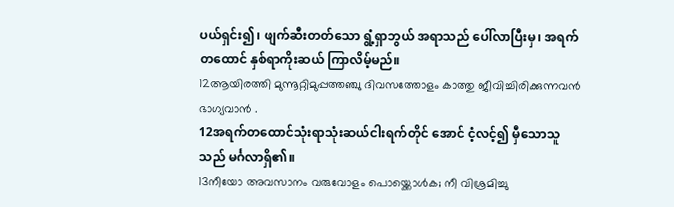ပယ်ရှင်း၍၊ ဖျက်ဆီးတတ်သော ရွံ့ရှာဘွယ် အရာသည် ပေါ်လာပြီးမှ၊ အရက်တထောင် နှစ်ရာကိုးဆယ် ကြာလိမ့်မည်။
12ആയിരത്തി മുന്നൂറ്റിമുപ്പത്തഞ്ചു ദിവസത്തോളം കാത്തു ജീവിച്ചിരിക്കുന്നവന്‍ ഭാഗ്യവാന്‍ .
12အရက်တထောင်သုံးရာသုံးဆယ်ငါးရက်တိုင် အောင် ငံ့လင့်၍ မှီသောသူသည် မင်္ဂလာရှိ၏။
13നീയോ അവസാനം വരുവോളം പൊയ്ക്കൊള്‍ക; നീ വിശ്രമിച്ചു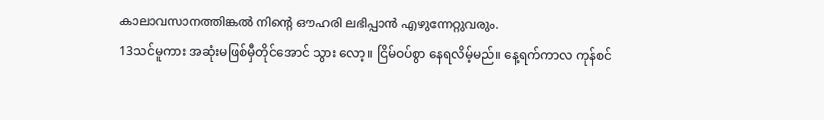കാലാവസാനത്തിങ്കല്‍ നിന്റെ ഔഹരി ലഭിപ്പാന്‍ എഴുന്നേറ്റുവരും.
13သင်မူကား အဆုံးမဖြစ်မှီတိုင်အောင် သွား လော့။ ငြိမ်ဝပ်စွာ နေရလိမ့်မည်။ နေ့ရက်ကာလ ကုန်စင်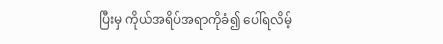ပြီးမှ ကိုယ်အရိပ်အရာကိုခံ၍ ပေါ်ရလိမ့်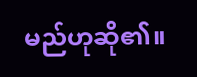မည်ဟုဆို၏။